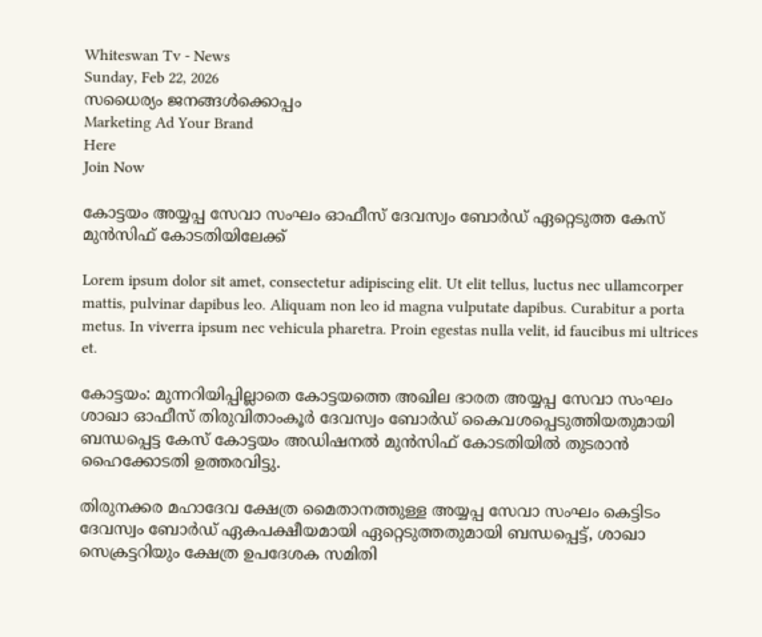Whiteswan Tv - News
Sunday, Feb 22, 2026
സധൈര്യം ജനങ്ങൾക്കൊപ്പം
Marketing Ad Your Brand
Here
Join Now

കോട്ടയം അയ്യപ്പ സേവാ സംഘം ഓഫീസ് ദേവസ്വം ബോർഡ് ഏറ്റെടുത്ത കേസ് മുൻസിഫ് കോടതിയിലേക്ക്

Lorem ipsum dolor sit amet, consectetur adipiscing elit. Ut elit tellus, luctus nec ullamcorper mattis, pulvinar dapibus leo. Aliquam non leo id magna vulputate dapibus. Curabitur a porta metus. In viverra ipsum nec vehicula pharetra. Proin egestas nulla velit, id faucibus mi ultrices et.

കോട്ടയം: മുന്നറിയിപ്പില്ലാതെ കോട്ടയത്തെ അഖില ഭാരത അയ്യപ്പ സേവാ സംഘം ശാഖാ ഓഫീസ് തിരുവിതാംകൂര്‍ ദേവസ്വം ബോര്‍ഡ് കൈവശപ്പെടുത്തിയതുമായി ബന്ധപ്പെട്ട കേസ് കോട്ടയം അഡിഷനല്‍ മുന്‍സിഫ് കോടതിയില്‍ തുടരാന്‍ ഹൈക്കോടതി ഉത്തരവിട്ടു.

തിരുനക്കര മഹാദേവ ക്ഷേത്ര മൈതാനത്തുള്ള അയ്യപ്പ സേവാ സംഘം കെട്ടിടം ദേവസ്വം ബോര്‍ഡ് ഏകപക്ഷീയമായി ഏറ്റെടുത്തതുമായി ബന്ധപ്പെട്ട്, ശാഖാ സെക്രട്ടറിയും ക്ഷേത്ര ഉപദേശക സമിതി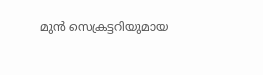മുന്‍ സെക്രട്ടറിയുമായ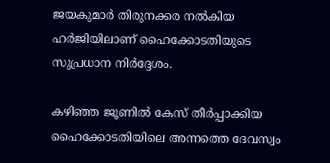ജയകുമാര്‍ തിരുനക്കര നല്‍കിയ ഹര്‍ജിയിലാണ് ഹൈക്കോടതിയുടെ സുപ്രധാന നിര്‍ദ്ദേശം.

കഴിഞ്ഞ ജൂണില്‍ കേസ് തീര്‍പ്പാക്കിയ ഹൈക്കോടതിയിലെ അന്നത്തെ ദേവസ്വം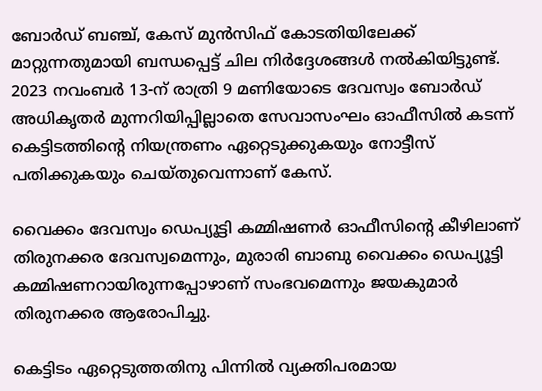ബോര്‍ഡ് ബഞ്ച്, കേസ് മുന്‍സിഫ് കോടതിയിലേക്ക് മാറ്റുന്നതുമായി ബന്ധപ്പെട്ട് ചില നിര്‍ദ്ദേശങ്ങള്‍ നല്‍കിയിട്ടുണ്ട്. 2023 നവംബര്‍ 13-ന് രാത്രി 9 മണിയോടെ ദേവസ്വം ബോര്‍ഡ് അധികൃതര്‍ മുന്നറിയിപ്പില്ലാതെ സേവാസംഘം ഓഫീസില്‍ കടന്ന് കെട്ടിടത്തിന്റെ നിയന്ത്രണം ഏറ്റെടുക്കുകയും നോട്ടീസ് പതിക്കുകയും ചെയ്തുവെന്നാണ് കേസ്.

വൈക്കം ദേവസ്വം ഡെപ്യൂട്ടി കമ്മിഷണര്‍ ഓഫീസിന്റെ കീഴിലാണ് തിരുനക്കര ദേവസ്വമെന്നും, മുരാരി ബാബു വൈക്കം ഡെപ്യൂട്ടി കമ്മിഷണറായിരുന്നപ്പോഴാണ് സംഭവമെന്നും ജയകുമാര്‍ തിരുനക്കര ആരോപിച്ചു.

കെട്ടിടം ഏറ്റെടുത്തതിനു പിന്നില്‍ വ്യക്തിപരമായ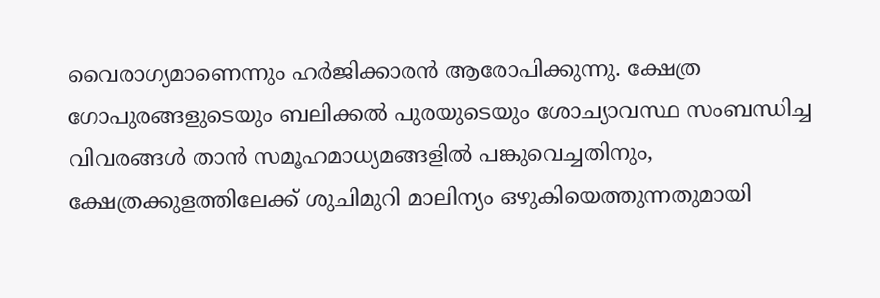വൈരാഗ്യമാണെന്നും ഹര്‍ജിക്കാരന്‍ ആരോപിക്കുന്നു. ക്ഷേത്ര ഗോപുരങ്ങളുടെയും ബലിക്കല്‍ പുരയുടെയും ശോച്യാവസ്ഥ സംബന്ധിച്ച വിവരങ്ങള്‍ താന്‍ സമൂഹമാധ്യമങ്ങളില്‍ പങ്കുവെച്ചതിനും, ക്ഷേത്രക്കുളത്തിലേക്ക് ശുചിമുറി മാലിന്യം ഒഴുകിയെത്തുന്നതുമായി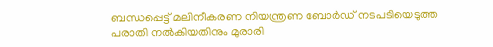ബന്ധപ്പെട്ട് മലിനീകരണ നിയന്ത്രണ ബോര്‍ഡ് നടപടിയെടുത്ത പരാതി നല്‍കിയതിനും മുരാരി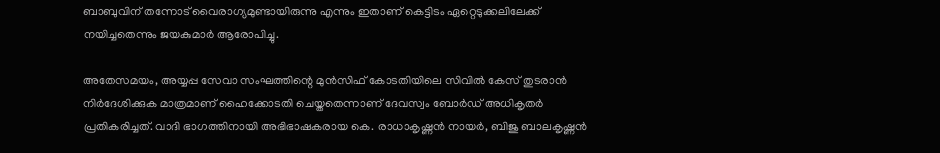ബാബുവിന് തന്നോട് വൈരാഗ്യമുണ്ടായിരുന്നു എന്നും ഇതാണ് കെട്ടിടം ഏറ്റെടുക്കലിലേക്ക് നയിച്ചതെന്നും ജയകുമാര്‍ ആരോപിച്ചു.

അതേസമയം, അയ്യപ്പ സേവാ സംഘത്തിന്റെ മുന്‍സിഫ് കോടതിയിലെ സിവില്‍ കേസ് തുടരാന്‍ നിര്‍ദേശിക്കുക മാത്രമാണ് ഹൈക്കോടതി ചെയ്തതെന്നാണ് ദേവസ്വം ബോര്‍ഡ് അധികൃതര്‍ പ്രതികരിച്ചത്. വാദി ഭാഗത്തിനായി അഭിഭാഷകരായ കെ. രാധാകൃഷ്ണന്‍ നായര്‍, ബിജു ബാലകൃഷ്ണന്‍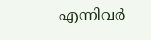എന്നിവര്‍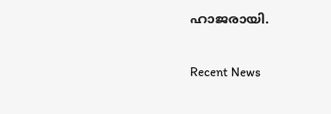ഹാജരായി.

Recent News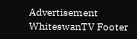Advertisement
WhiteswanTV Footer